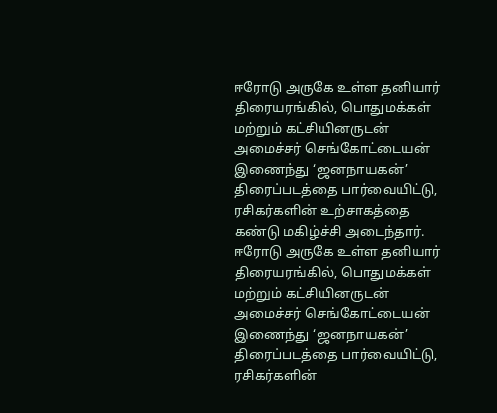ஈரோடு அருகே உள்ள தனியார் திரையரங்கில், பொதுமக்கள் மற்றும் கட்சியினருடன் அமைச்சர் செங்கோட்டையன் இணைந்து ‘ஜனநாயகன்’ திரைப்படத்தை பார்வையிட்டு, ரசிகர்களின் உற்சாகத்தை கண்டு மகிழ்ச்சி அடைந்தார்.
ஈரோடு அருகே உள்ள தனியார் திரையரங்கில், பொதுமக்கள் மற்றும் கட்சியினருடன் அமைச்சர் செங்கோட்டையன் இணைந்து ‘ஜனநாயகன்’ திரைப்படத்தை பார்வையிட்டு, ரசிகர்களின்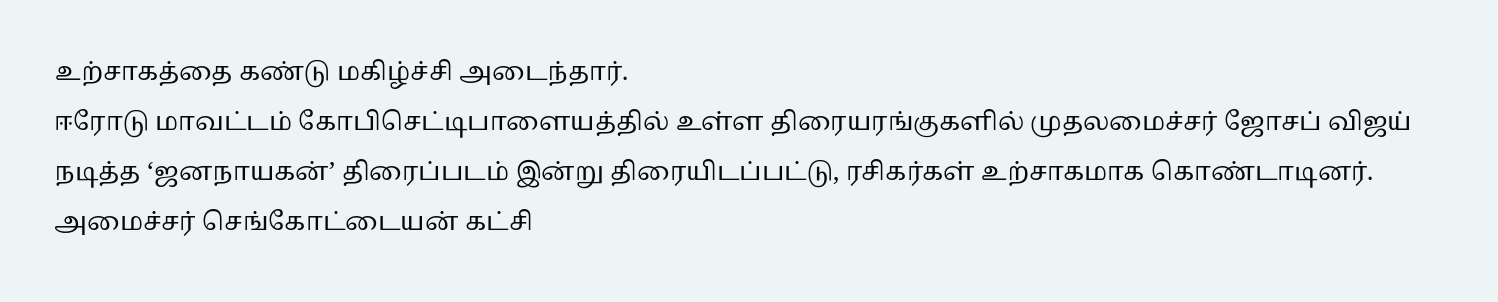உற்சாகத்தை கண்டு மகிழ்ச்சி அடைந்தார்.
ஈரோடு மாவட்டம் கோபிசெட்டிபாளையத்தில் உள்ள திரையரங்குகளில் முதலமைச்சர் ஜோசப் விஜய் நடித்த ‘ஜனநாயகன்’ திரைப்படம் இன்று திரையிடப்பட்டு, ரசிகர்கள் உற்சாகமாக கொண்டாடினர்.
அமைச்சர் செங்கோட்டையன் கட்சி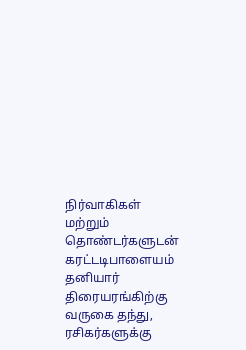நிர்வாகிகள் மற்றும் தொண்டர்களுடன் கரட்டடிபாளையம் தனியார் திரையரங்கிற்கு வருகை தந்து, ரசிகர்களுக்கு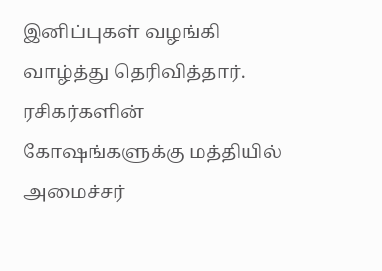இனிப்புகள் வழங்கி வாழ்த்து தெரிவித்தார். ரசிகர்களின் கோஷங்களுக்கு மத்தியில் அமைச்சர்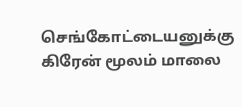செங்கோட்டையனுக்கு கிரேன் மூலம் மாலை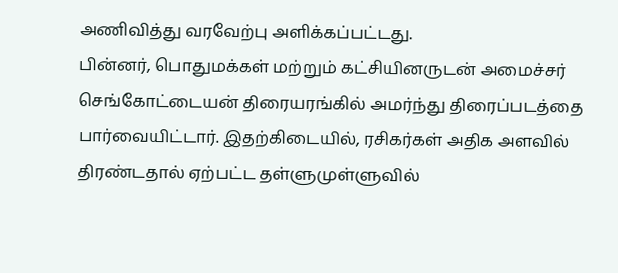அணிவித்து வரவேற்பு அளிக்கப்பட்டது.
பின்னர், பொதுமக்கள் மற்றும் கட்சியினருடன் அமைச்சர் செங்கோட்டையன் திரையரங்கில் அமர்ந்து திரைப்படத்தை பார்வையிட்டார். இதற்கிடையில், ரசிகர்கள் அதிக அளவில் திரண்டதால் ஏற்பட்ட தள்ளுமுள்ளுவில்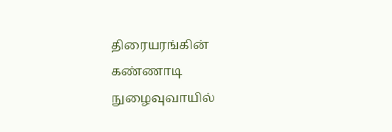திரையரங்கின் கண்ணாடி நுழைவுவாயில்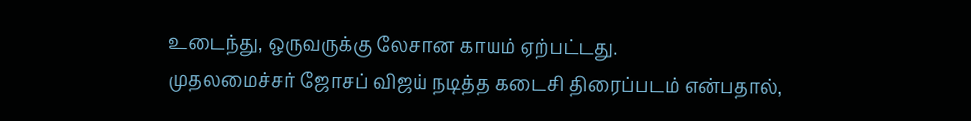உடைந்து, ஒருவருக்கு லேசான காயம் ஏற்பட்டது.
முதலமைச்சர் ஜோசப் விஜய் நடித்த கடைசி திரைப்படம் என்பதால்,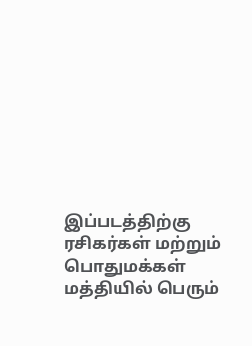இப்படத்திற்கு ரசிகர்கள் மற்றும் பொதுமக்கள் மத்தியில் பெரும்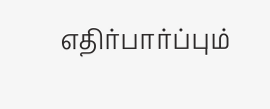எதிர்பார்ப்பும்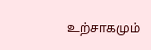உற்சாகமும்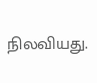நிலவியது.